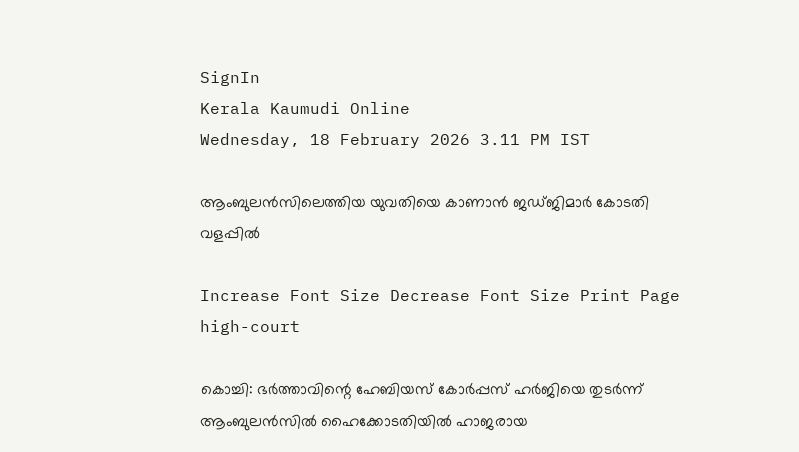SignIn
Kerala Kaumudi Online
Wednesday, 18 February 2026 3.11 PM IST

ആംബുലൻസിലെത്തിയ യുവതിയെ കാണാൻ ജഡ്‌ജിമാർ കോടതി വളപ്പിൽ

Increase Font Size Decrease Font Size Print Page
high-court

കൊച്ചി: ഭർത്താവിന്റെ ഹേബിയസ് കോർപ്പസ് ഹർജിയെ തുടർന്ന് ആംബുലൻസിൽ ഹൈക്കോടതിയിൽ ഹാജരായ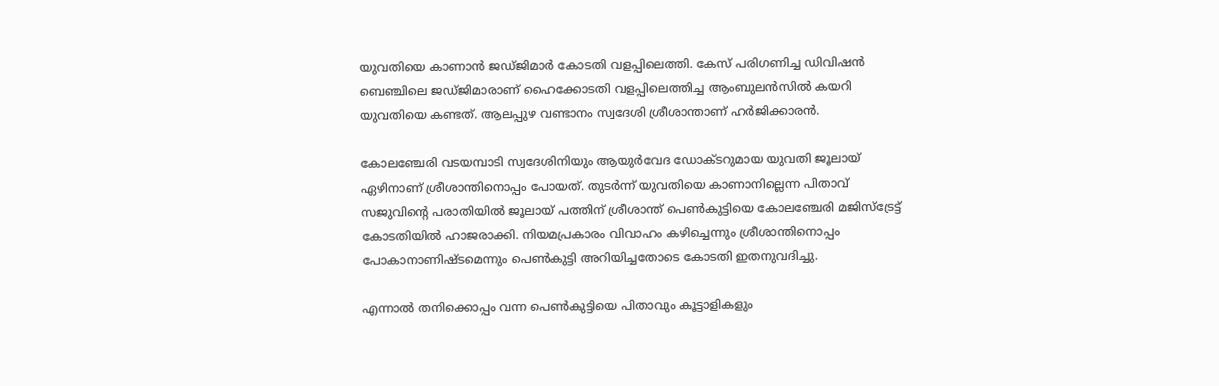യുവതിയെ കാണാൻ ജഡ്‌ജിമാർ കോടതി വളപ്പിലെത്തി. കേസ് പരിഗണിച്ച ഡിവിഷൻ ബെഞ്ചിലെ ജഡ്‌ജിമാരാണ് ഹൈക്കോടതി വളപ്പിലെത്തിച്ച ആംബുലൻസിൽ കയറി യുവതിയെ കണ്ടത്. ആലപ്പുഴ വണ്ടാനം സ്വദേശി ശ്രീശാന്താണ് ഹർജിക്കാരൻ.

കോലഞ്ചേരി വടയമ്പാടി സ്വദേശിനിയും ആയുർവേദ ഡോക്ടറുമായ യുവതി ജൂലായ് ഏഴിനാണ് ശ്രീശാന്തിനൊപ്പം പോയത്. തുടർന്ന് യുവതിയെ കാണാനില്ലെന്ന പിതാവ് സജുവിന്റെ പരാതിയിൽ ജൂലായ് പത്തിന് ശ്രീശാന്ത് പെൺകുട്ടിയെ കോലഞ്ചേരി മജിസ്ട്രേട്ട് കോടതിയിൽ ഹാജരാക്കി. നിയമപ്രകാരം വിവാഹം കഴിച്ചെന്നും ശ്രീശാന്തിനൊപ്പം പോകാനാണിഷ്ടമെന്നും പെൺകുട്ടി അറിയിച്ചതോടെ കോടതി ഇതനുവദിച്ചു.

എന്നാൽ തനിക്കൊപ്പം വന്ന പെൺകുട്ടിയെ പിതാവും കൂട്ടാളികളും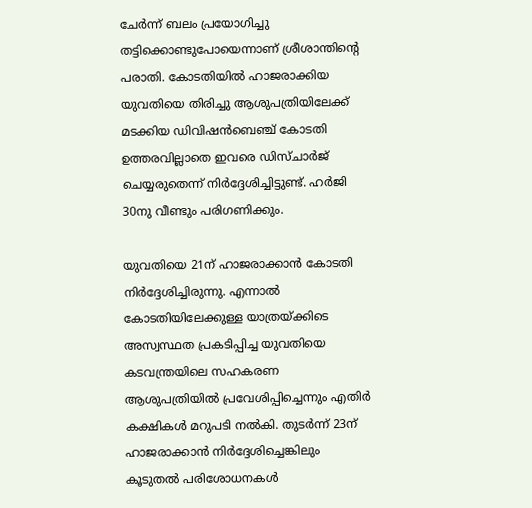ചേർന്ന് ബലം പ്രയോഗിച്ചു തട്ടിക്കൊണ്ടുപോയെന്നാണ് ശ്രീശാന്തിന്റെ പരാതി. കോടതിയിൽ ഹാജരാക്കിയ യുവതിയെ തിരിച്ചു ആശുപത്രിയിലേക്ക് മടക്കിയ ഡിവിഷൻബെഞ്ച് കോടതി ഉത്തരവില്ലാതെ ഇവരെ ഡിസ്ചാർജ് ചെയ്യരുതെന്ന് നിർദ്ദേശിച്ചിട്ടുണ്ട്. ഹർജി 30നു വീണ്ടും പരിഗണിക്കും.

യുവതിയെ 21ന് ഹാജരാക്കാൻ കോടതി നിർദ്ദേശിച്ചിരുന്നു. എന്നാൽ കോടതിയിലേക്കുള്ള യാത്രയ്‌ക്കിടെ അസ്വസ്ഥത പ്രകടിപ്പിച്ച യുവതിയെ കടവന്ത്രയിലെ സഹകരണ ആശുപത്രിയിൽ പ്രവേശിപ്പിച്ചെന്നും എതിർ കക്ഷികൾ മറുപടി നൽകി. തുടർന്ന് 23ന് ഹാജരാക്കാൻ നിർദ്ദേശിച്ചെങ്കിലും കൂടുതൽ പരിശോധനകൾ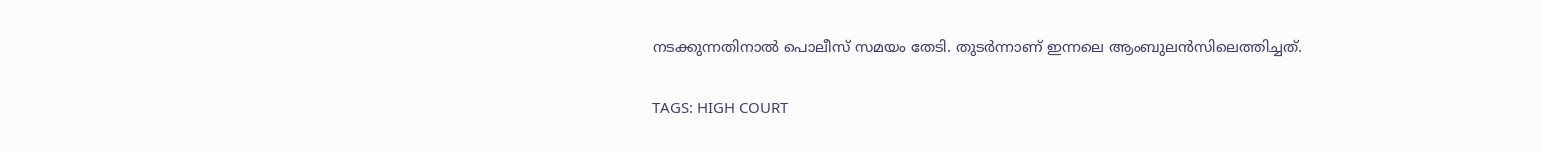നടക്കുന്നതിനാൽ പൊലീസ് സമയം തേടി. തുടർന്നാണ് ഇന്നലെ ആംബുലൻസിലെത്തിച്ചത്.

TAGS: HIGH COURT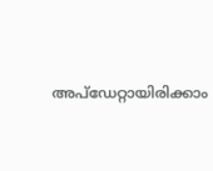അപ്ഡേറ്റായിരിക്കാം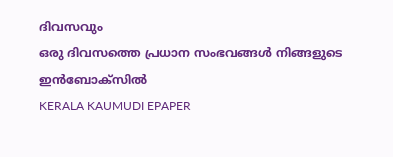ദിവസവും
ഒരു ദിവസത്തെ പ്രധാന സംഭവങ്ങൾ നിങ്ങളുടെ ഇൻബോക്സിൽ
KERALA KAUMUDI EPAPER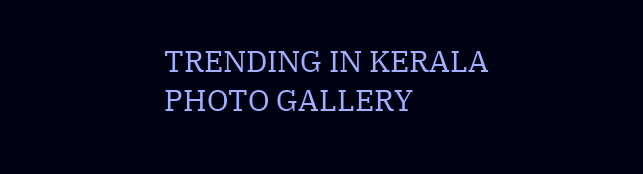TRENDING IN KERALA
PHOTO GALLERY